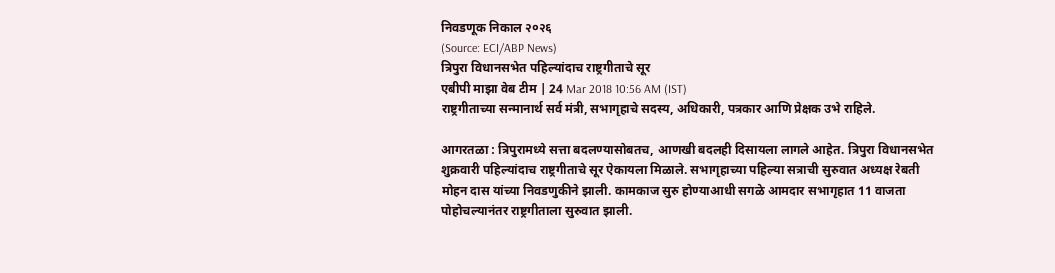निवडणूक निकाल २०२६
(Source: ECI/ABP News)
त्रिपुरा विधानसभेत पहिल्यांदाच राष्ट्रगीताचे सूर
एबीपी माझा वेब टीम | 24 Mar 2018 10:56 AM (IST)
राष्ट्रगीताच्या सन्मानार्थ सर्व मंत्री, सभागृहाचे सदस्य, अधिकारी, पत्रकार आणि प्रेक्षक उभे राहिले.

आगरतळा : त्रिपुरामध्ये सत्ता बदलण्यासोबतच, आणखी बदलही दिसायला लागले आहेत. त्रिपुरा विधानसभेत शुक्रवारी पहिल्यांदाच राष्ट्रगीताचे सूर ऐकायला मिळाले. सभागृहाच्या पहिल्या सत्राची सुरुवात अध्यक्ष रेबती मोहन दास यांच्या निवडणुकीने झाली. कामकाज सुरु होण्याआधी सगळे आमदार सभागृहात 11 वाजता पोहोचल्यानंतर राष्ट्रगीताला सुरुवात झाली.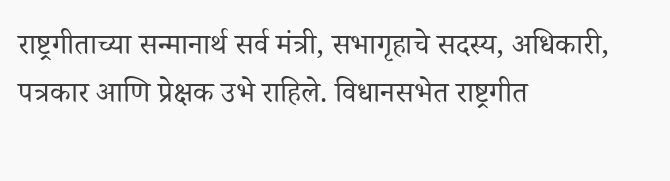राष्ट्रगीताच्या सन्मानार्थ सर्व मंत्री, सभागृहाचे सदस्य, अधिकारी, पत्रकार आणि प्रेक्षक उभे राहिले. विधानसभेत राष्ट्रगीत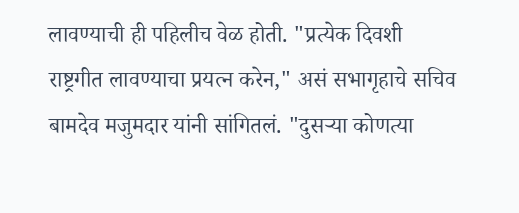लावण्याची ही पहिलीच वेळ होती. "प्रत्येक दिवशी राष्ट्रगीत लावण्याचा प्रयत्न करेन," असं सभागृहाचे सचिव बामदेव मजुमदार यांनी सांगितलं. "दुसऱ्या कोणत्या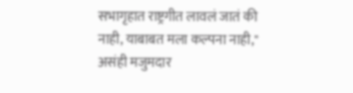सभागृहात राष्ट्रगीत लावलं जातं की नाही, याबाबत मला कल्पना नाही," असंही मजुमदार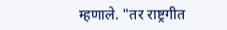म्हणाले. "तर राष्ट्रगीत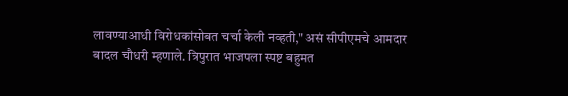लावण्याआधी विरोधकांसोबत चर्चा केली नव्हती," असं सीपीएमचे आमदार बादल चौधरी म्हणाले. त्रिपुरात भाजपला स्पष्ट बहुमत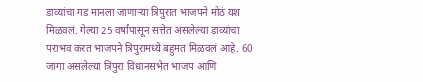डाव्यांचा गड मानला जाणाऱ्या त्रिपुरात भाजपने मोठं यश मिळवलं. गेल्या 25 वर्षांपासून सत्तेत असलेल्या डाव्यांचा पराभव करत भाजपने त्रिपुरामध्ये बहुमत मिळवलं आहे. 60 जागा असलेल्या त्रिपुरा विधानसभेत भाजप आणि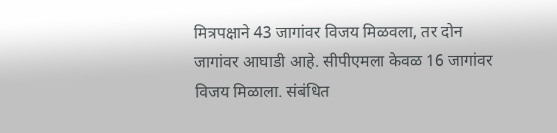मित्रपक्षाने 43 जागांवर विजय मिळवला, तर दोन जागांवर आघाडी आहे. सीपीएमला केवळ 16 जागांवर विजय मिळाला. संबंधित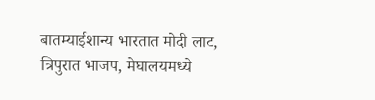बातम्याईशान्य भारतात मोदी लाट, त्रिपुरात भाजप, मेघालयमध्ये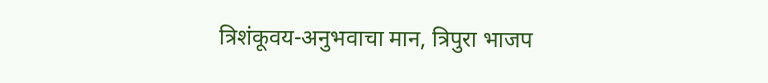त्रिशंकूवय-अनुभवाचा मान, त्रिपुरा भाजप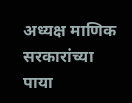अध्यक्ष माणिक सरकारांच्या पाया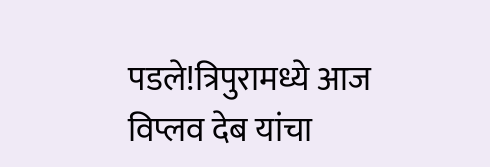पडले!त्रिपुरामध्ये आज विप्लव देब यांचा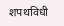शपथविधी